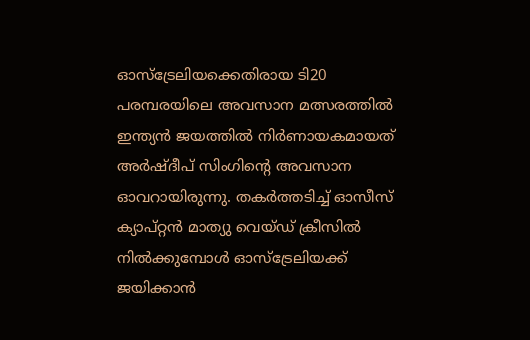ഓസ്ട്രേലിയക്കെതിരായ ടി20 പരമ്പരയിലെ അവസാന മത്സരത്തില്‍ ഇന്ത്യന്‍ ജയത്തില്‍ നിര്‍ണായകമായത് അര്‍ഷ്‌ദീപ് സിംഗിന്‍റെ അവസാന ഓവറായിരുന്നു. തകര്‍ത്തടിച്ച് ഓസീസ് ക്യാപ്റ്റന്‍ മാത്യു വെയ്ഡ് ക്രീസില്‍ നില്‍ക്കുമ്പോള്‍ ഓസ്ട്രേലിയക്ക് ജയിക്കാന്‍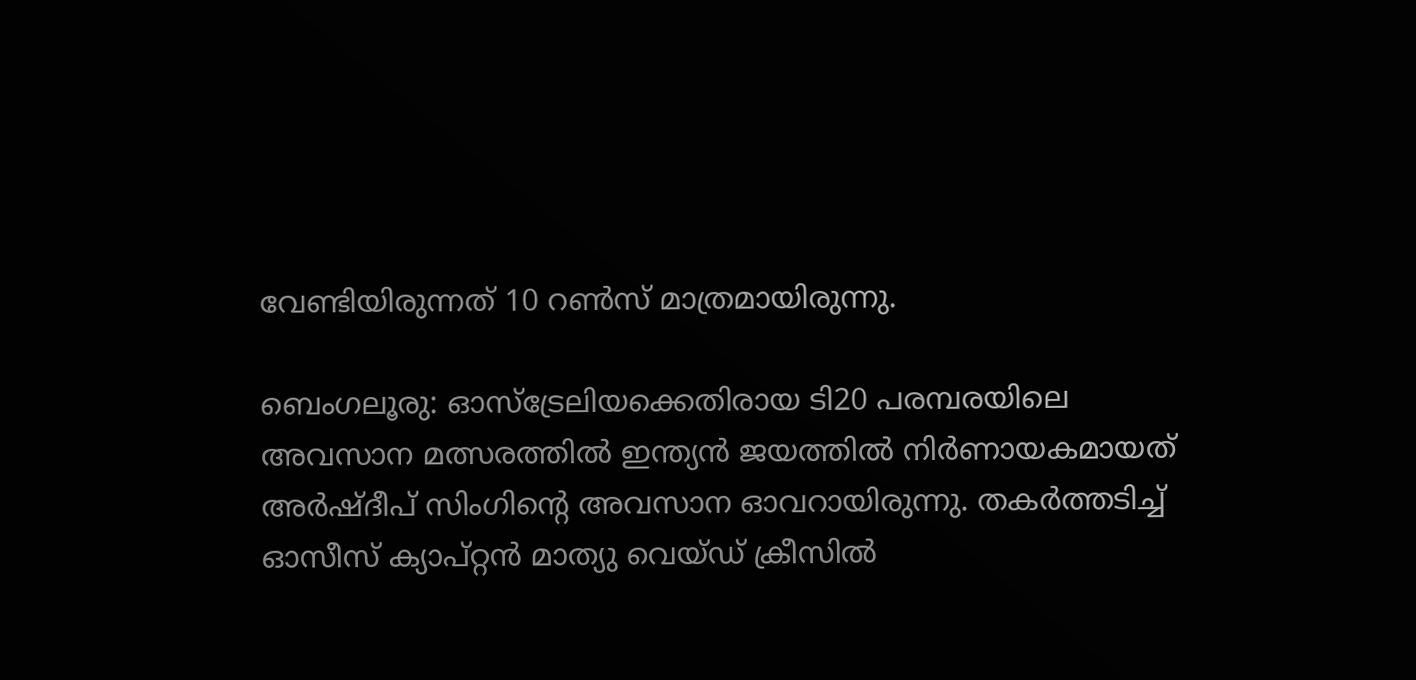വേണ്ടിയിരുന്നത് 10 റണ്‍സ് മാത്രമായിരുന്നു.

ബെംഗലൂരു: ഓസ്ട്രേലിയക്കെതിരായ ടി20 പരമ്പരയിലെ അവസാന മത്സരത്തില്‍ ഇന്ത്യന്‍ ജയത്തില്‍ നിര്‍ണായകമായത് അര്‍ഷ്‌ദീപ് സിംഗിന്‍റെ അവസാന ഓവറായിരുന്നു. തകര്‍ത്തടിച്ച് ഓസീസ് ക്യാപ്റ്റന്‍ മാത്യു വെയ്ഡ് ക്രീസില്‍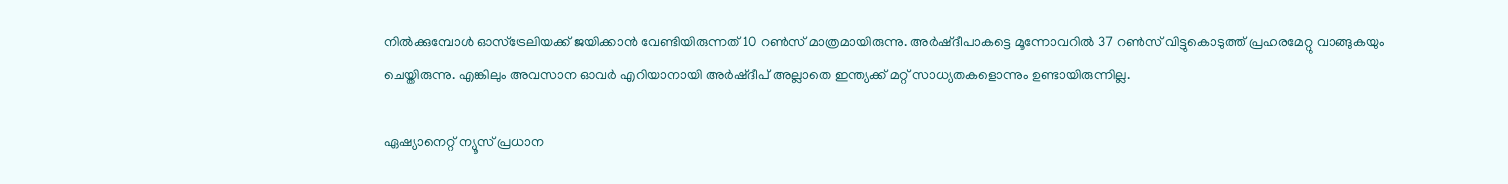നില്‍ക്കുമ്പോള്‍ ഓസ്ട്രേലിയക്ക് ജയിക്കാന്‍ വേണ്ടിയിരുന്നത് 10 റണ്‍സ് മാത്രമായിരുന്നു. അര്‍ഷ്ദീപാകട്ടെ മൂന്നോവറില്‍ 37 റണ്‍സ് വിട്ടുകൊടുത്ത് പ്രഹരമേറ്റു വാങ്ങുകയും ചെയ്തിരുന്നു. എങ്കിലും അവസാന ഓവര്‍ എറിയാനായി അര്‍ഷ്ദീപ് അല്ലാതെ ഇന്ത്യക്ക് മറ്റ് സാധ്യതകളൊന്നും ഉണ്ടായിരുന്നില്ല.

ഏഷ്യാനെറ്റ് ന്യൂസ് പ്രധാന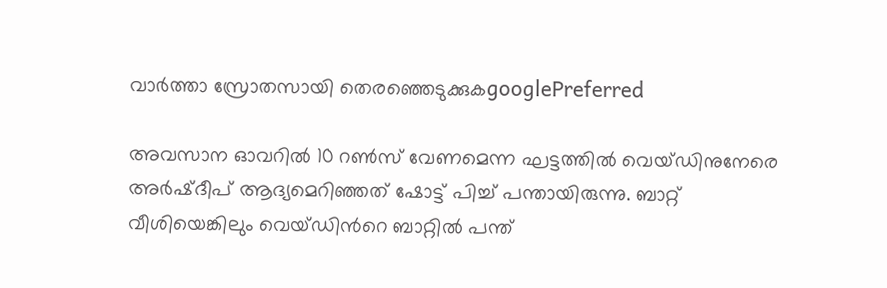വാർത്താ സ്രോതസായി തെരഞ്ഞെടുക്കുകgooglePreferred

അവസാന ഓവറില്‍ 10 റണ്‍സ് വേണമെന്ന ഘട്ടത്തില്‍ വെയ്ഡിനുനേരെ അര്‍ഷ്ദീപ് ആദ്യമെറിഞ്ഞത് ഷോട്ട് പിച്ച് പന്തായിരുന്നു. ബാറ്റ് വീശിയെങ്കിലും വെയ്ഡിന്‍റെ ബാറ്റില്‍ പന്ത്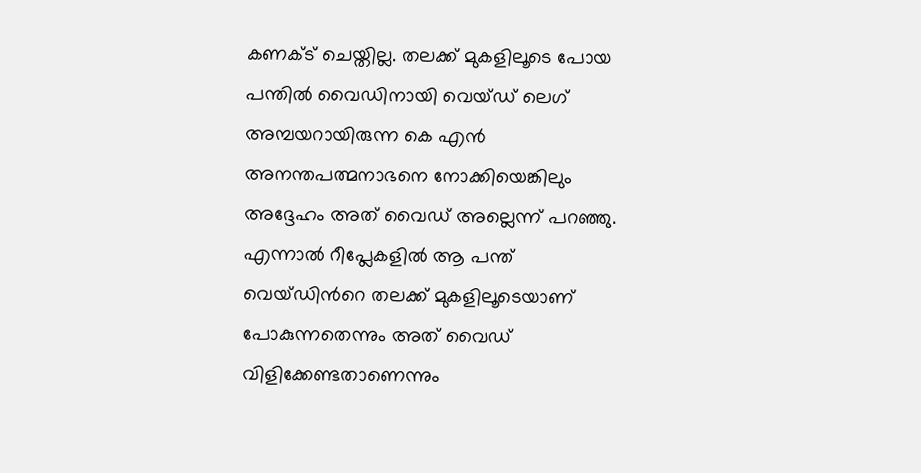കണക്ട് ചെയ്തില്ല. തലക്ക് മുകളിലൂടെ പോയ പന്തില്‍ വൈഡിനായി വെയ്ഡ് ലെഗ് അമ്പയറായിരുന്ന കെ എന്‍ അനന്തപത്മനാഭനെ നോക്കിയെങ്കിലും അദ്ദേഹം അത് വൈഡ് അല്ലെന്ന് പറഞ്ഞു. എന്നാല്‍ റീപ്ലേകളില്‍ ആ പന്ത് വെയ്ഡിന്‍റെ തലക്ക് മുകളിലൂടെയാണ് പോകുന്നതെന്നും അത് വൈഡ് വിളിക്കേണ്ടതാണെന്നും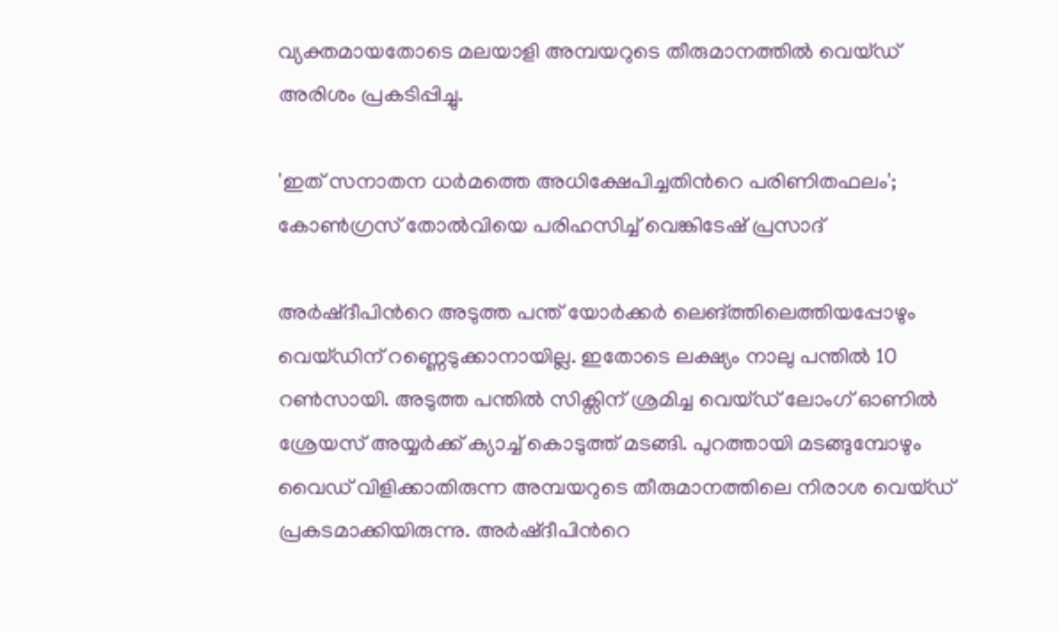വ്യക്തമായതോടെ മലയാളി അമ്പയറുടെ തീരുമാനത്തില്‍ വെയ്ഡ് അരിശം പ്രകടിപ്പിച്ചു.

'ഇത് സനാതന ധർമത്തെ അധിക്ഷേപിച്ചതിന്‍റെ പരിണിതഫലം'; കോൺഗ്രസ് തോൽവിയെ പരിഹസിച്ച് വെങ്കിടേഷ് പ്രസാദ്

അര്‍ഷ്ദീപിന്‍റെ അടുത്ത പന്ത് യോര്‍ക്കര്‍ ലെങ്ത്തിലെത്തിയപ്പോഴും വെയ്ഡിന് റണ്ണെടുക്കാനായില്ല. ഇതോടെ ലക്ഷ്യം നാലു പന്തില്‍ 10 റണ്‍സായി. അടുത്ത പന്തില്‍ സിക്സിന് ശ്രമിച്ച വെയ്ഡ് ലോംഗ് ഓണില്‍ ശ്രേയസ് അയ്യര്‍ക്ക് ക്യാച്ച് കൊടുത്ത് മടങ്ങി. പുറത്തായി മടങ്ങുമ്പോഴും വൈഡ് വിളിക്കാതിരുന്ന അമ്പയറുടെ തീരുമാനത്തിലെ നിരാശ വെയ്ഡ് പ്രകടമാക്കിയിരുന്നു. അര്‍ഷ്ദീപിന്‍റെ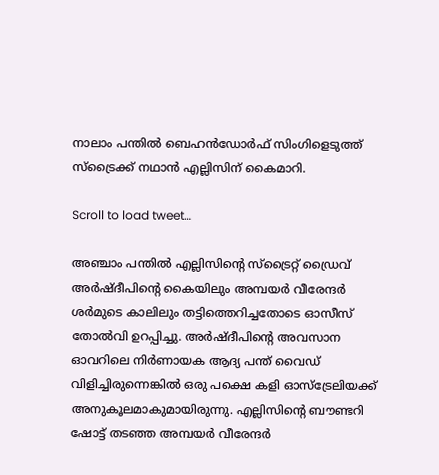നാലാം പന്തില്‍ ബെഹന്‍ഡോര്‍ഫ് സിംഗിളെടുത്ത് സ്ട്രൈക്ക് നഥാന്‍ എല്ലിസിന് കൈമാറി.

Scroll to load tweet…

അഞ്ചാം പന്തില്‍ എല്ലിസിന്‍റെ സ്ട്രൈറ്റ് ഡ്രൈവ് അര്‍ഷ്ദീപിന്‍റെ കൈയിലും അമ്പയര്‍ വീരേന്ദര്‍ ശര്‍മുടെ കാലിലും തട്ടിത്തെറിച്ചതോടെ ഓസീസ് തോല്‍വി ഉറപ്പിച്ചു. അര്‍ഷ്ദീപിന്‍റെ അവസാന ഓവറിലെ നിര്‍ണായക ആദ്യ പന്ത് വൈഡ‍് വിളിച്ചിരുന്നെങ്കില്‍ ഒരു പക്ഷെ കളി ഓസ്ട്രേലിയക്ക് അനുകൂലമാകുമായിരുന്നു. എല്ലിസിന്‍റെ ബൗണ്ടറി ഷോട്ട് തടഞ്ഞ അമ്പയര്‍ വീരേന്ദര്‍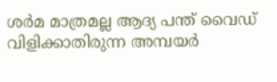ശര്‍മ മാത്രമല്ല ആദ്യ പന്ത് വൈഡ് വിളിക്കാതിരുന്ന അമ്പയര്‍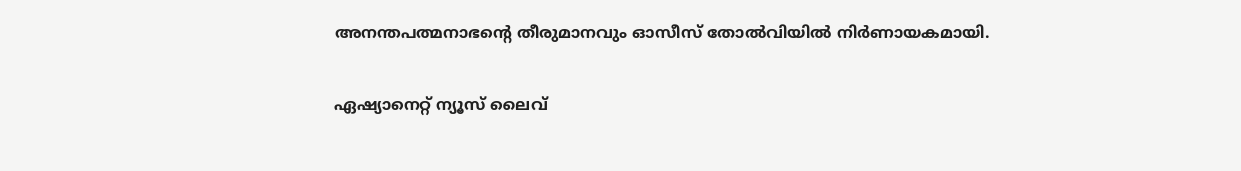അനന്തപത്മനാഭന്‍റെ തീരുമാനവും ഓസീസ് തോല്‍വിയില്‍ നിര്‍ണായകമായി.

ഏഷ്യാനെറ്റ് ന്യൂസ് ലൈവ്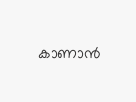കാണാന്‍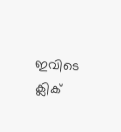ഇവിടെ ക്ലിക്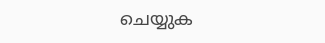ചെയ്യുക